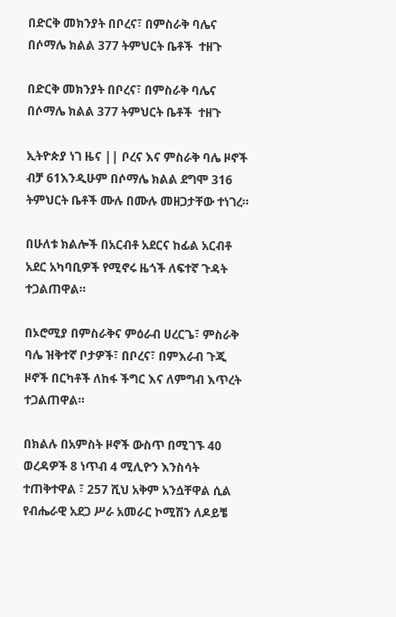በድርቅ መክንያት በቦረና፣ በምስራቅ ባሌና በሶማሌ ክልል 377 ትምህርት ቤቶች  ተዘጉ

በድርቅ መክንያት በቦረና፣ በምስራቅ ባሌና በሶማሌ ክልል 377 ትምህርት ቤቶች  ተዘጉ

ኢትዮጵያ ነገ ዜና || ቦረና እና ምስራቅ ባሌ ዞኖች ብቻ 61እንዲሁም በሶማሌ ክልል ደግሞ 316 ትምህርት ቤቶች ሙሉ በሙሉ መዘጋታቸው ተነገረ።

በሁለቱ ክልሎች በአርብቶ አደርና ከፊል አርብቶ አደር አካባቢዎች የሚኖሩ ዜጎች ለፍተኛ ጉዳት ተጋልጠዋል።

በኦሮሚያ በምስራቅና ምዕራብ ሀረርጌ፣ ምስራቅ ባሌ ዝቅተኛ ቦታዎች፣ በቦረና፣ በምእራብ ጉጂ ዞኖች በርካቶች ለከፋ ችግር እና ለምግብ እጥረት ተጋልጠዋል።

በክልሉ በአምስት ዞኖች ውስጥ በሚገኙ 40 ወረዳዎች 8 ነጥብ 4 ሚሊዮን እንስሳት ተጠቅተዋል ፣ 257 ሺህ አቅም አንሷቸዋል ሲል የብሔራዊ አደጋ ሥራ አመራር ኮሚሽን ለዶይቼ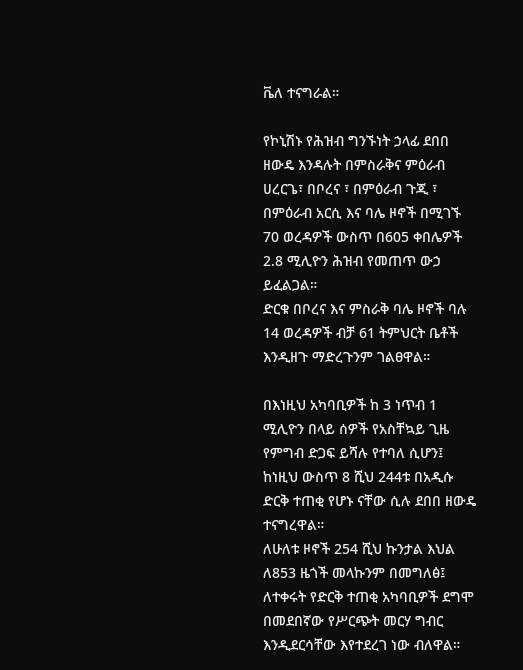ቬለ ተናግራል።

የኮኒሽኑ የሕዝብ ግንኙነት ኃላፊ ደበበ ዘውዴ እንዳሉት በምስራቅና ምዕራብ ሀረርጌ፣ በቦረና ፣ በምዕራብ ጉጂ ፣ በምዕራብ አርሲ እና ባሌ ዞኖች በሚገኙ 70 ወረዳዎች ውስጥ በ605 ቀበሌዎች 2.8 ሚሊዮን ሕዝብ የመጠጥ ውኃ ይፈልጋል።
ድርቁ በቦረና እና ምስራቅ ባሌ ዞኖች ባሉ 14 ወረዳዎች ብቻ 61 ትምህርት ቤቶች እንዲዘጉ ማድረጉንም ገልፀዋል።

በእነዚህ አካባቢዎች ከ 3 ነጥብ 1 ሚሊዮን በላይ ሰዎች የአስቸኳይ ጊዜ የምግብ ድጋፍ ይሻሉ የተባለ ሲሆን፤ ከነዚህ ውስጥ 8 ሺህ 244ቱ በአዲሱ ድርቅ ተጠቂ የሆኑ ናቸው ሲሉ ደበበ ዘውዴ ተናግረዋል።
ለሁለቱ ዞኖች 254 ሺህ ኩንታል እህል ለ853 ዜጎች መላኩንም በመግለፅ፤ ለተቀሩት የድርቅ ተጠቂ አካባቢዎች ደግሞ በመደበኛው የሥርጭት መርሃ ግብር እንዲደርሳቸው እየተደረገ ነው ብለዋል።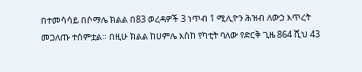በተመሳሳይ በሶማሌ ክልል በ83 ወረዳዎች 3 ነጥብ 1 ሚሊዮን ሕዝብ ለውኃ እጥረት መጋለጡ ተሰምቷል። በዚሁ ክልል ከሀምሌ እስከ የካቲት ባለው የድርቅ ጊዜ 864 ሺህ 43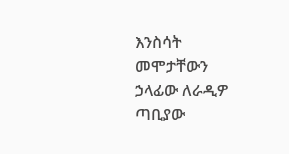እንስሳት መሞታቸውን ኃላፊው ለራዲዎ ጣቢያው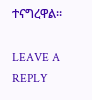ተናግረዋል።

LEAVE A REPLY